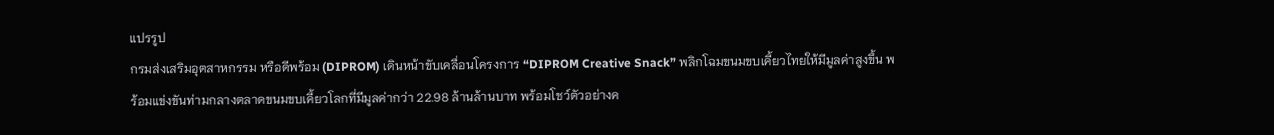แปรรูป
กรมส่งเสริมอุตสาหกรรม หรือดีพร้อม (DIPROM) เดินหน้าขับเคลื่อนโครงการ “DIPROM Creative Snack” พลิกโฉมขนมขบเคี้ยวไทยให้มีมูลค่าสูงขึ้น พร้อมแข่งขันท่ามกลางตลาดขนมขบเคี้ยวโลกที่มีมูลค่ากว่า 22.98 ล้านล้านบาท พร้อมโชว์ตัวอย่างค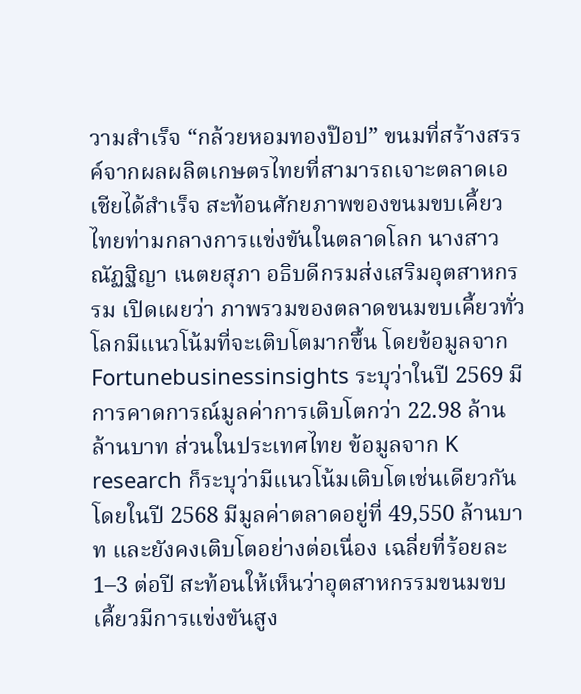วามสำเร็จ “กล้วยหอมทองป๊อป” ขนมที่สร้างสรรค์จากผลผลิตเกษตรไทยที่สามารถเจาะตลาดเอเชียได้สำเร็จ สะท้อนศักยภาพของขนมขบเคี้ยวไทยท่ามกลางการแข่งขันในตลาดโลก นางสาวณัฏฐิญา เนตยสุภา อธิบดีกรมส่งเสริมอุตสาหกรรม เปิดเผยว่า ภาพรวมของตลาดขนมขบเคี้ยวทั่วโลกมีแนวโน้มที่จะเติบโตมากขึ้น โดยข้อมูลจาก Fortunebusinessinsights ระบุว่าในปี 2569 มีการคาดการณ์มูลค่าการเติบโตกว่า 22.98 ล้านล้านบาท ส่วนในประเทศไทย ข้อมูลจาก K research ก็ระบุว่ามีแนวโน้มเติบโตเช่นเดียวกัน โดยในปี 2568 มีมูลค่าตลาดอยู่ที่ 49,550 ล้านบาท และยังคงเติบโตอย่างต่อเนื่อง เฉลี่ยที่ร้อยละ 1–3 ต่อปี สะท้อนให้เห็นว่าอุตสาหกรรมขนมขบเคี้ยวมีการแข่งขันสูง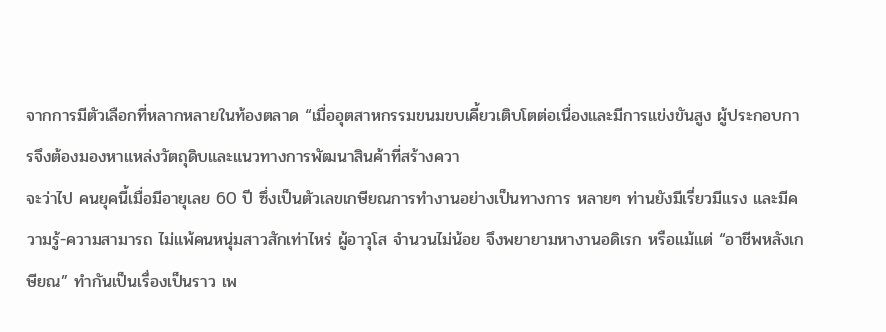จากการมีตัวเลือกที่หลากหลายในท้องตลาด “เมื่ออุตสาหกรรมขนมขบเคี้ยวเติบโตต่อเนื่องและมีการแข่งขันสูง ผู้ประกอบการจึงต้องมองหาแหล่งวัตถุดิบและแนวทางการพัฒนาสินค้าที่สร้างควา
จะว่าไป คนยุคนี้เมื่อมีอายุเลย 60 ปี ซึ่งเป็นตัวเลขเกษียณการทำงานอย่างเป็นทางการ หลายๆ ท่านยังมีเรี่ยวมีแรง และมีความรู้-ความสามารถ ไม่แพ้คนหนุ่มสาวสักเท่าไหร่ ผู้อาวุโส จำนวนไม่น้อย จึงพยายามหางานอดิเรก หรือแม้แต่ “อาชีพหลังเกษียณ” ทำกันเป็นเรื่องเป็นราว เพ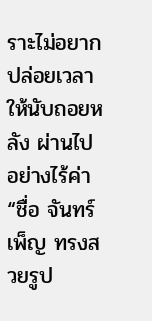ราะไม่อยากปล่อยเวลาให้นับถอยหลัง ผ่านไปอย่างไร้ค่า “ชื่อ จันทร์เพ็ญ ทรงสวยรูป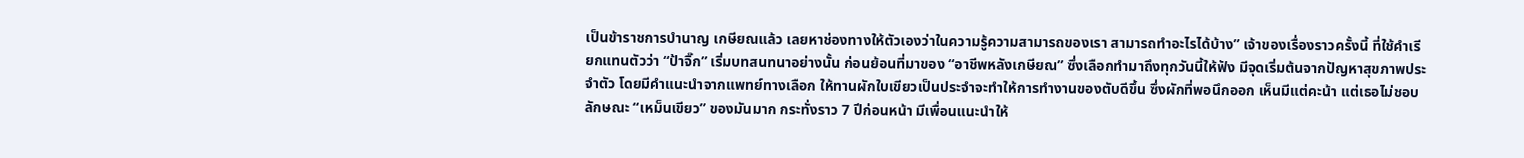เป็นข้าราชการบำนาญ เกษียณแล้ว เลยหาช่องทางให้ตัวเองว่าในความรู้ความสามารถของเรา สามารถทำอะไรได้บ้าง” เจ้าของเรื่องราวครั้งนี้ ที่ใช้คำเรียกแทนตัวว่า “ป้าจิ๊ก” เริ่มบทสนทนาอย่างนั้น ก่อนย้อนที่มาของ “อาชีพหลังเกษียณ” ซึ่งเลือกทำมาถึงทุกวันนี้ให้ฟัง มีจุดเริ่มต้นจากปัญหาสุขภาพประจำตัว โดยมีคำแนะนำจากแพทย์ทางเลือก ให้ทานผักใบเขียวเป็นประจำจะทำให้การทำงานของตับดีขึ้น ซึ่งผักที่พอนึกออก เห็นมีแต่คะน้า แต่เธอไม่ชอบลักษณะ “เหม็นเขียว” ของมันมาก กระทั่งราว 7 ปีก่อนหน้า มีเพื่อนแนะนำให้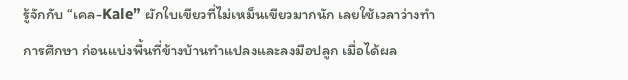รู้จักกับ “เคล-Kale” ผักใบเขียวที่ไม่เหม็นเขียวมากนัก เลยใช้เวลาว่างทำการศึกษา ก่อนแบ่งพื้นที่ข้างบ้านทำแปลงและลงมือปลูก เมื่อได้ผล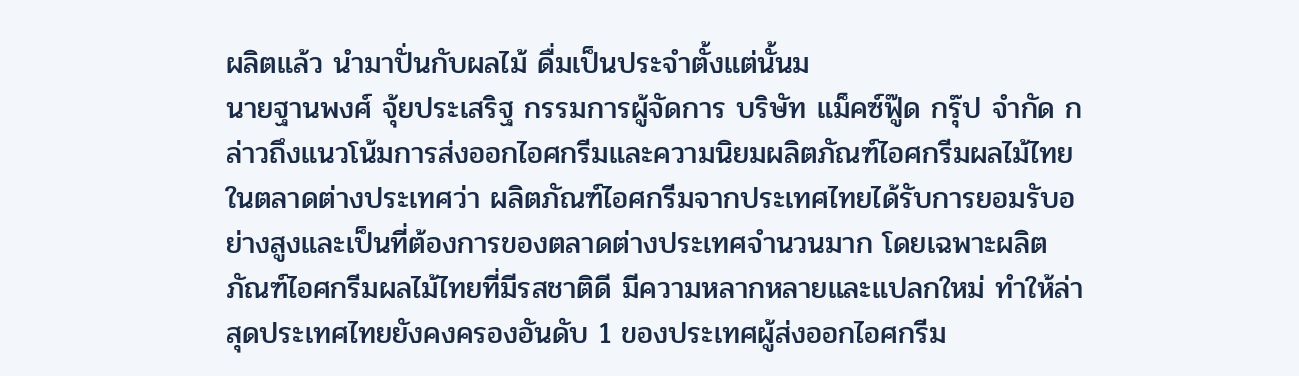ผลิตแล้ว นำมาปั่นกับผลไม้ ดื่มเป็นประจำตั้งแต่นั้นม
นายฐานพงศ์ จุ้ยประเสริฐ กรรมการผู้จัดการ บริษัท แม็คซ์ฟู๊ด กรุ๊ป จำกัด กล่าวถึงแนวโน้มการส่งออกไอศกรีมและความนิยมผลิตภัณฑ์ไอศกรีมผลไม้ไทยในตลาดต่างประเทศว่า ผลิตภัณฑ์ไอศกรีมจากประเทศไทยได้รับการยอมรับอย่างสูงและเป็นที่ต้องการของตลาดต่างประเทศจำนวนมาก โดยเฉพาะผลิตภัณฑ์ไอศกรีมผลไม้ไทยที่มีรสชาติดี มีความหลากหลายและแปลกใหม่ ทำให้ล่าสุดประเทศไทยยังคงครองอันดับ 1 ของประเทศผู้ส่งออกไอศกรีม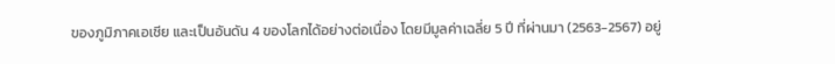ของภูมิภาคเอเชีย และเป็นอันดัน 4 ของโลกได้อย่างต่อเนื่อง โดยมีมูลค่าเฉลี่ย 5 ปี ที่ผ่านมา (2563-2567) อยู่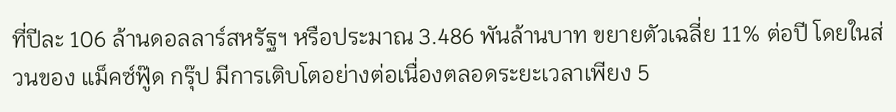ที่ปีละ 106 ล้านดอลลาร์สหรัฐฯ หรือประมาณ 3.486 พันล้านบาท ขยายตัวเฉลี่ย 11% ต่อปี โดยในส่วนของ แม็คซ์ฟู๊ด กรุ๊ป มีการเติบโตอย่างต่อเนื่องตลอดระยะเวลาเพียง 5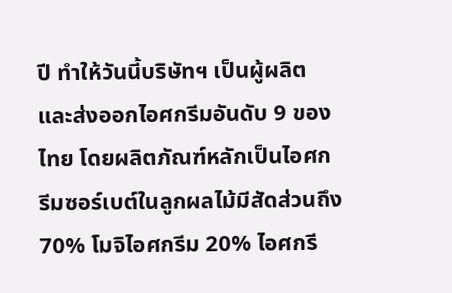ปี ทำให้วันนี้บริษัทฯ เป็นผู้ผลิตและส่งออกไอศกรีมอันดับ 9 ของไทย โดยผลิตภัณฑ์หลักเป็นไอศกรีมซอร์เบต์ในลูกผลไม้มีสัดส่วนถึง 70% โมจิไอศกรีม 20% ไอศกรี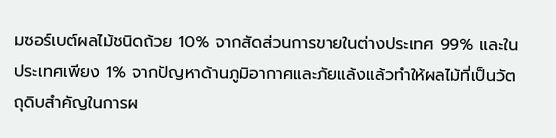มซอร์เบต์ผลไม้ชนิดถ้วย 10% จากสัดส่วนการขายในต่างประเทศ 99% และในประเทศเพียง 1% จากปัญหาด้านภูมิอากาศและภัยแล้งแล้วทำให้ผลไม้ที่เป็นวัตถุดิบสำคัญในการผ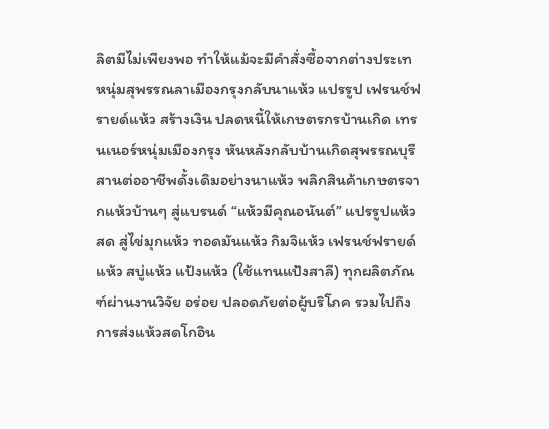ลิตมีไม่เพียงพอ ทำให้แม้จะมีคำสั่งซื้อจากต่างประเท
หนุ่มสุพรรณลาเมืองกรุงกลับนาแห้ว แปรรูป เฟรนช์ฟรายด์แห้ว สร้างเงิน ปลดหนี้ให้เกษตรกรบ้านเกิด เทรนเนอร์หนุ่มเมืองกรุง หันหลังกลับบ้านเกิดสุพรรณบุรี สานต่ออาชีพดั้งเดิมอย่างนาแห้ว พลิกสินค้าเกษตรจากแห้วบ้านๆ สู่แบรนด์ “แห้วมีคุณอนันต์” แปรรูปแห้วสด สู่ไข่มุกแห้ว ทอดมันแห้ว กิมจิแห้ว เฟรนช์ฟรายด์แห้ว สบู่แห้ว แป้งแห้ว (ใช้แทนแป้งสาลี) ทุกผลิตภัณฑ์ผ่านงานวิจัย อร่อย ปลอดภัยต่อผู้บริโภค รวมไปถึงการส่งแห้วสดโกอิน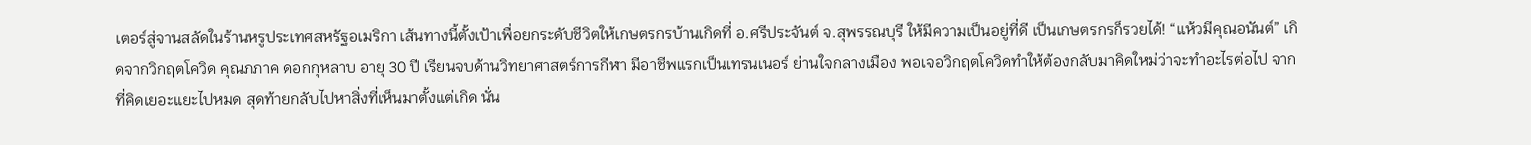เตอร์สู่จานสลัดในร้านหรูประเทศสหรัฐอเมริกา เส้นทางนี้ตั้งเป้าเพื่อยกระดับชีวิตให้เกษตรกรบ้านเกิดที่ อ.ศรีประจันต์ จ.สุพรรณบุรี ให้มีความเป็นอยู่ที่ดี เป็นเกษตรกรก็รวยได้! “แห้วมีคุณอนันต์” เกิดจากวิกฤตโควิด คุณภภาค ดอกกุหลาบ อายุ 30 ปี เรียนจบด้านวิทยาศาสตร์การกีฬา มีอาชีพแรกเป็นเทรนเนอร์ ย่านใจกลางเมือง พอเจอวิกฤตโควิดทำให้ต้องกลับมาคิดใหม่ว่าจะทำอะไรต่อไป จากที่คิดเยอะแยะไปหมด สุดท้ายกลับไปหาสิ่งที่เห็นมาตั้งแต่เกิด นั่น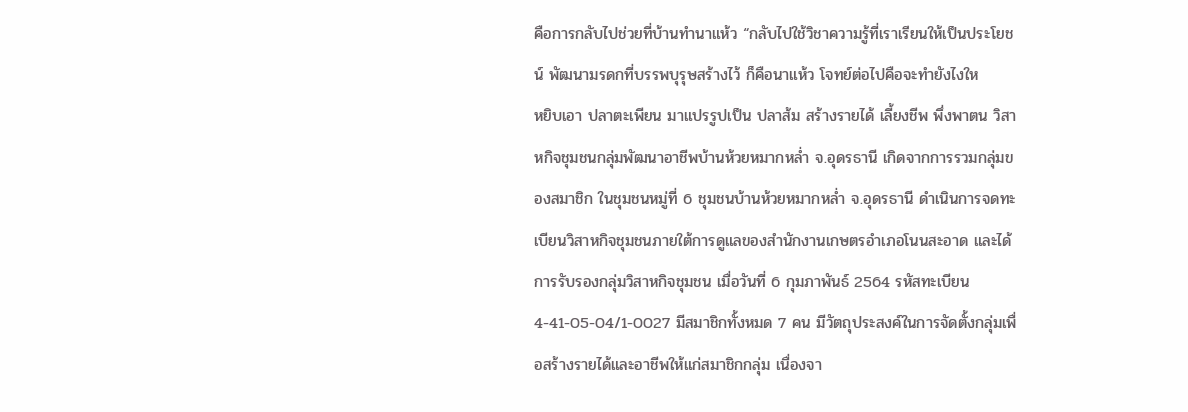คือการกลับไปช่วยที่บ้านทำนาแห้ว “กลับไปใช้วิชาความรู้ที่เราเรียนให้เป็นประโยชน์ พัฒนามรดกที่บรรพบุรุษสร้างไว้ ก็คือนาแห้ว โจทย์ต่อไปคือจะทำยังไงให
หยิบเอา ปลาตะเพียน มาแปรรูปเป็น ปลาส้ม สร้างรายได้ เลี้ยงชีพ พึ่งพาตน วิสาหกิจชุมชนกลุ่มพัฒนาอาชีพบ้านห้วยหมากหล่ำ จ.อุดรธานี เกิดจากการรวมกลุ่มของสมาชิก ในชุมชนหมู่ที่ 6 ชุมชนบ้านห้วยหมากหล่ำ จ.อุดรธานี ดำเนินการจดทะเบียนวิสาหกิจชุมชนภายใต้การดูแลของสำนักงานเกษตรอำเภอโนนสะอาด และได้การรับรองกลุ่มวิสาหกิจชุมชน เมื่อวันที่ 6 กุมภาพันธ์ 2564 รหัสทะเบียน 4-41-05-04/1-0027 มีสมาชิกทั้งหมด 7 คน มีวัตถุประสงค์ในการจัดตั้งกลุ่มเพื่อสร้างรายได้และอาชีพให้แก่สมาชิกกลุ่ม เนื่องจา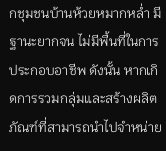กชุมชนบ้านห้วยหมากหล่ำ มีฐานะยากจน ไม่มีพื้นที่ในการประกอบอาชีพ ดังนั้น หากเกิดการรวมกลุ่มและสร้างผลิตภัณฑ์ที่สามารถนำไปจำหน่าย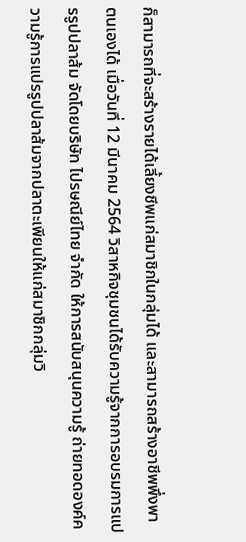ก็สามารถที่จะสร้างรายได้เลี้ยงชีพแก่สมาชิกในกลุ่มได้ และสามารถสร้างอาชีพพึ่งพาตนเองได้ เมื่อวันที่ 12 มีนาคม 2564 วิสาหกิจชุมชนได้รับความรู้จากการอบรมการแปรรูปปลาส้ม จัดโดยบริษัท ไปรษณีย์ไทย จำกัด ให้การสนับสนุนความรู้ ถ่ายทอดองค์ความรู้การแปรรูปปลาส้มจากปลาตะเพียนให้แก่สมาชิกกลุ่มวิ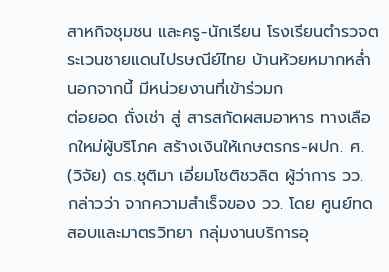สาหกิจชุมชน และครู-นักเรียน โรงเรียนตำรวจตระเวนชายแดนไปรษณีย์ไทย บ้านห้วยหมากหล่ำ นอกจากนี้ มีหน่วยงานที่เข้าร่วมก
ต่อยอด ถั่งเช่า สู่ สารสกัดผสมอาหาร ทางเลือกใหม่ผู้บริโภค สร้างเงินให้เกษตรกร-ผปก. ศ. (วิจัย) ดร.ชุติมา เอี่ยมโชติชวลิต ผู้ว่าการ วว. กล่าวว่า จากความสำเร็จของ วว. โดย ศูนย์ทดสอบและมาตรวิทยา กลุ่มงานบริการอุ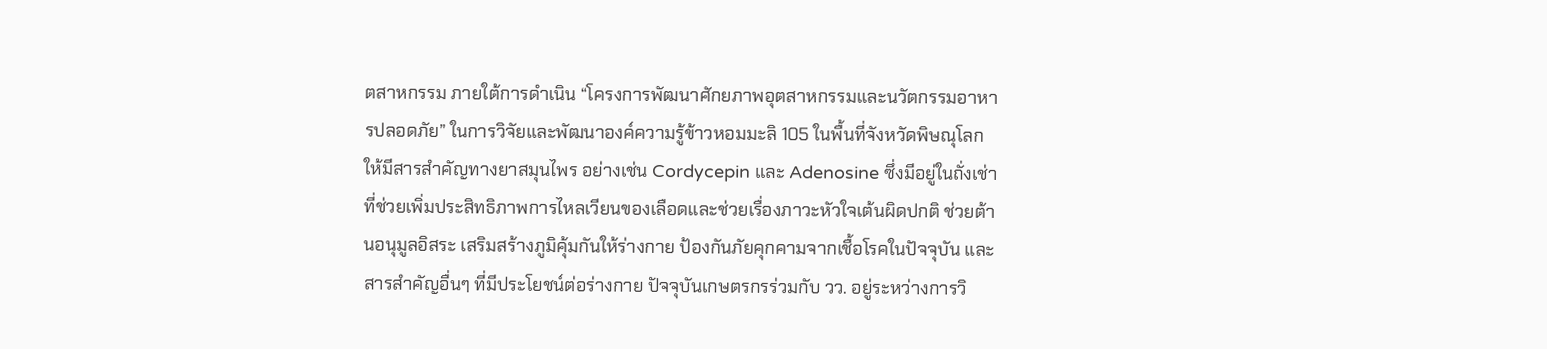ตสาหกรรม ภายใต้การดำเนิน “โครงการพัฒนาศักยภาพอุตสาหกรรมและนวัตกรรมอาหารปลอดภัย” ในการวิจัยและพัฒนาองค์ความรู้ข้าวหอมมะลิ 105 ในพื้นที่จังหวัดพิษณุโลก ให้มีสารสำคัญทางยาสมุนไพร อย่างเช่น Cordycepin และ Adenosine ซึ่งมีอยู่ในถั่งเช่า ที่ช่วยเพิ่มประสิทธิภาพการไหลเวียนของเลือดและช่วยเรื่องภาวะหัวใจเต้นผิดปกติ ช่วยต้านอนุมูลอิสระ เสริมสร้างภูมิคุ้มกันให้ร่างกาย ป้องกันภัยคุกคามจากเชื้อโรคในปัจจุบัน และสารสำคัญอื่นๆ ที่มีประโยชน์ต่อร่างกาย ปัจจุบันเกษตรกรร่วมกับ วว. อยู่ระหว่างการวิ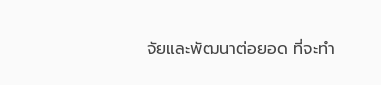จัยและพัฒนาต่อยอด ที่จะทำ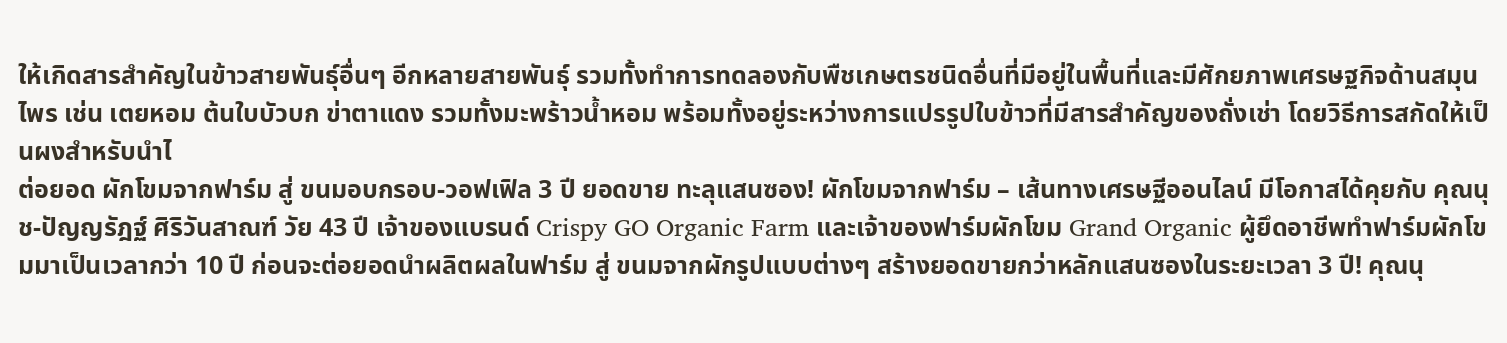ให้เกิดสารสำคัญในข้าวสายพันธุ์อื่นๆ อีกหลายสายพันธุ์ รวมทั้งทำการทดลองกับพืชเกษตรชนิดอื่นที่มีอยู่ในพื้นที่และมีศักยภาพเศรษฐกิจด้านสมุนไพร เช่น เตยหอม ต้นใบบัวบก ข่าตาแดง รวมทั้งมะพร้าวน้ำหอม พร้อมทั้งอยู่ระหว่างการแปรรูปใบข้าวที่มีสารสำคัญของถั่งเช่า โดยวิธีการสกัดให้เป็นผงสำหรับนำไ
ต่อยอด ผักโขมจากฟาร์ม สู่ ขนมอบกรอบ-วอฟเฟิล 3 ปี ยอดขาย ทะลุแสนซอง! ผักโขมจากฟาร์ม – เส้นทางเศรษฐีออนไลน์ มีโอกาสได้คุยกับ คุณนุช-ปัญญรัฎฐ์ ศิริวันสาณฑ์ วัย 43 ปี เจ้าของแบรนด์ Crispy GO Organic Farm และเจ้าของฟาร์มผักโขม Grand Organic ผู้ยึดอาชีพทำฟาร์มผักโขมมาเป็นเวลากว่า 10 ปี ก่อนจะต่อยอดนำผลิตผลในฟาร์ม สู่ ขนมจากผักรูปแบบต่างๆ สร้างยอดขายกว่าหลักแสนซองในระยะเวลา 3 ปี! คุณนุ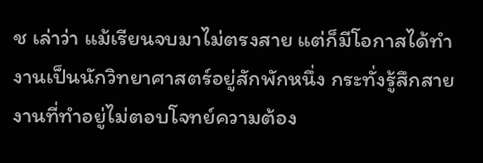ช เล่าว่า แม้เรียนจบมาไม่ตรงสาย แต่ก็มีโอกาสได้ทำงานเป็นนักวิทยาศาสตร์อยู่สักพักหนึ่ง กระทั่งรู้สึกสายงานที่ทำอยู่ไม่ตอบโจทย์ความต้อง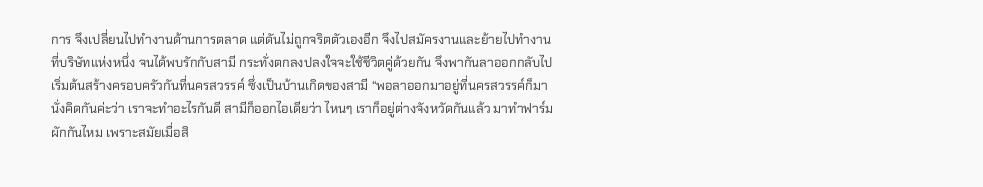การ จึงเปลี่ยนไปทำงานด้านการตลาด แต่ดันไม่ถูกจริตตัวเองอีก จึงไปสมัครงานและย้ายไปทำงานที่บริษัทแห่งหนึ่ง จนได้พบรักกับสามี กระทั่งตกลงปลงใจจะใช้ชีวิตคู่ด้วยกัน จึงพากันลาออกกลับไปเริ่มต้นสร้างครอบครัวกันที่นครสวรรค์ ซึ่งเป็นบ้านเกิดของสามี “พอลาออกมาอยู่ที่นครสวรรค์ก็มานั่งคิดกันค่ะว่า เราจะทำอะไรกันดี สามีก็ออกไอเดียว่า ไหนๆ เราก็อยู่ต่างจังหวัดกันแล้ว มาทำฟาร์มผักกันไหม เพราะสมัยเมื่อสิ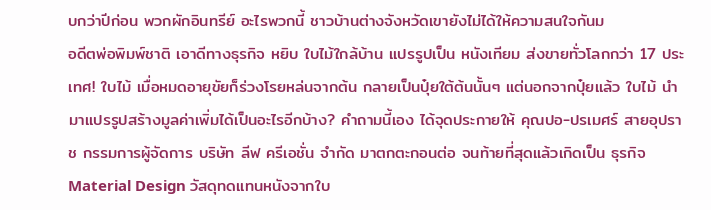บกว่าปีก่อน พวกผักอินทรีย์ อะไรพวกนี้ ชาวบ้านต่างจังหวัดเขายังไม่ได้ให้ความสนใจกันม
อดีตพ่อพิมพ์ชาติ เอาดีทางธุรกิจ หยิบ ใบไม้ใกล้บ้าน แปรรูปเป็น หนังเทียม ส่งขายทั่วโลกกว่า 17 ประเทศ! ใบไม้ เมื่อหมดอายุขัยก็ร่วงโรยหล่นจากต้น กลายเป็นปุ๋ยใต้ต้นนั้นๆ แต่นอกจากปุ๋ยแล้ว ใบไม้ นำมาแปรรูปสร้างมูลค่าเพิ่มได้เป็นอะไรอีกบ้าง? คำถามนี้เอง ได้จุดประกายให้ คุณปอ-ปรเมศร์ สายอุปราช กรรมการผู้จัดการ บริษัท ลีฟ ครีเอชั่น จำกัด มาตกตะกอนต่อ จนท้ายที่สุดแล้วเกิดเป็น ธุรกิจ Material Design วัสดุทดแทนหนังจากใบ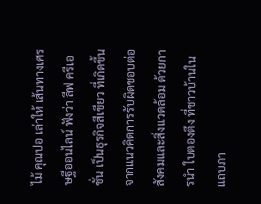ไม้ คุณปอ เล่าให้ เส้นทางเศรษฐีออนไลน์ ฟังว่า ลีฟ ครีเอชั่น เป็นธุรกิจสีเขียว ที่เกิดขึ้นจากแนวคิดการรับผิดชอบต่อสังคมและสิ่งแวดล้อม ด้วยการนำ ใบตองตึง ที่ชาวบ้านในแถบภา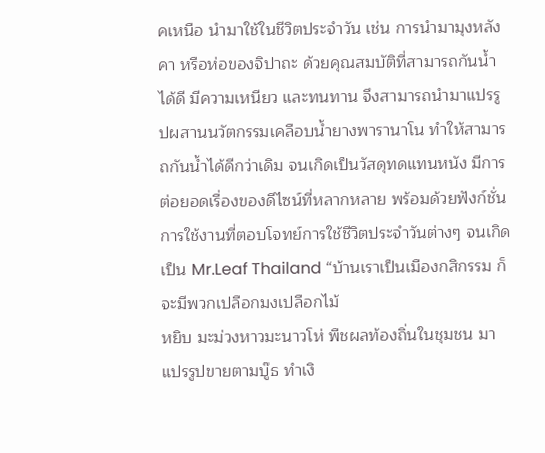คเหนือ นำมาใช้ในชีวิตประจำวัน เช่น การนำมามุงหลังคา หรือห่อของจิปาถะ ด้วยคุณสมบัติที่สามารถกันน้ำได้ดี มีความเหนียว และทนทาน จึงสามารถนำมาแปรรูปผสานนวัตกรรมเคลือบน้ำยางพารานาโน ทำให้สามารถกันน้ำได้ดีกว่าเดิม จนเกิดเป็นวัสดุทดแทนหนัง มีการต่อยอดเรื่องของดีไซน์ที่หลากหลาย พร้อมด้วยฟังก์ชั่นการใช้งานที่ตอบโจทย์การใช้ชีวิตประจำวันต่างๆ จนเกิดเป็น Mr.Leaf Thailand “บ้านเราเป็นเมืองกสิกรรม ก็จะมีพวกเปลือกมงเปลือกไม้
หยิบ มะม่วงหาวมะนาวโห่ พืชผลท้องถิ่นในชุมชน มาแปรรูปขายตามบู๊ธ ทำเงิ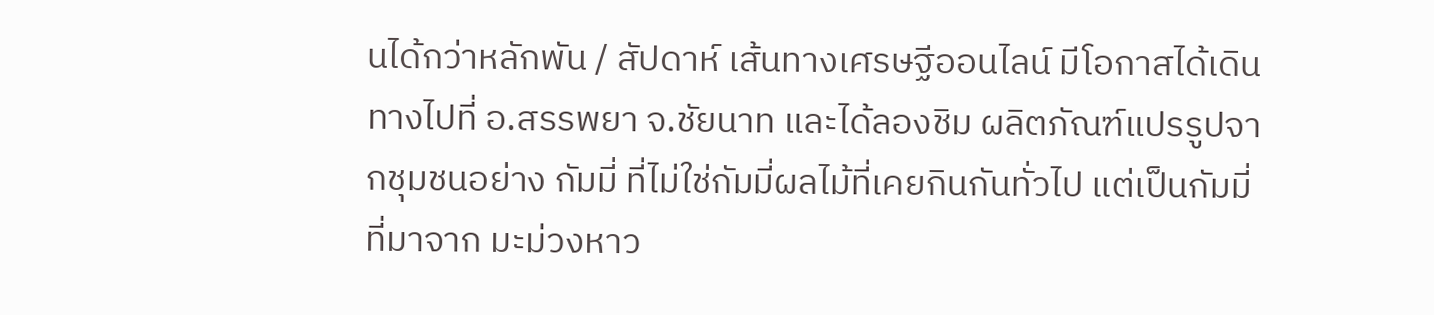นได้กว่าหลักพัน / สัปดาห์ เส้นทางเศรษฐีออนไลน์ มีโอกาสได้เดินทางไปที่ อ.สรรพยา จ.ชัยนาท และได้ลองชิม ผลิตภัณฑ์แปรรูปจากชุมชนอย่าง กัมมี่ ที่ไม่ใช่กัมมี่ผลไม้ที่เคยกินกันทั่วไป แต่เป็นกัมมี่ที่มาจาก มะม่วงหาว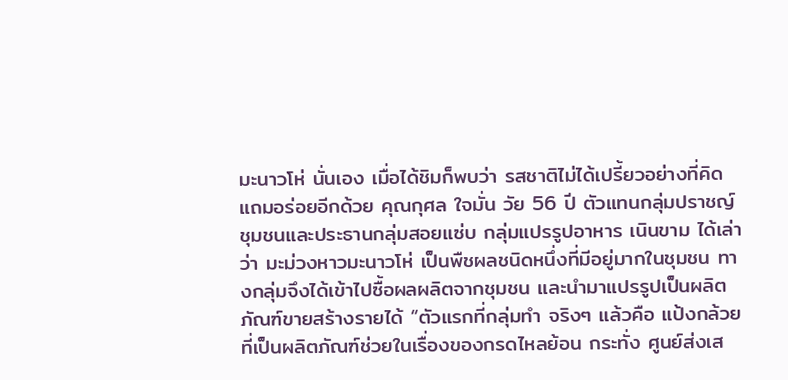มะนาวโห่ นั่นเอง เมื่อได้ชิมก็พบว่า รสชาติไม่ได้เปรี้ยวอย่างที่คิด แถมอร่อยอีกด้วย คุณกุศล ใจมั่น วัย 56 ปี ตัวแทนกลุ่มปราชญ์ชุมชนและประธานกลุ่มสอยแซ่บ กลุ่มแปรรูปอาหาร เนินขาม ได้เล่าว่า มะม่วงหาวมะนาวโห่ เป็นพืชผลชนิดหนึ่งที่มีอยู่มากในชุมชน ทางกลุ่มจึงได้เข้าไปซื้อผลผลิตจากชุมชน และนำมาแปรรูปเป็นผลิตภัณฑ์ขายสร้างรายได้ “ตัวแรกที่กลุ่มทำ จริงๆ แล้วคือ แป้งกล้วย ที่เป็นผลิตภัณฑ์ช่วยในเรื่องของกรดไหลย้อน กระทั่ง ศูนย์ส่งเส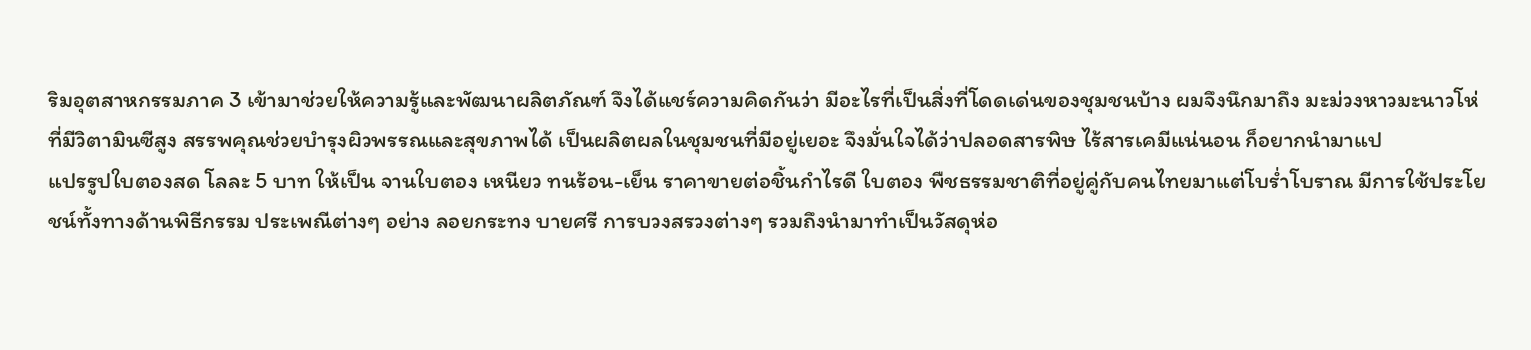ริมอุตสาหกรรมภาค 3 เข้ามาช่วยให้ความรู้และพัฒนาผลิตภัณฑ์ จึงได้แชร์ความคิดกันว่า มีอะไรที่เป็นสิ่งที่โดดเด่นของชุมชนบ้าง ผมจึงนึกมาถึง มะม่วงหาวมะนาวโห่ ที่มีวิตามินซีสูง สรรพคุณช่วยบำรุงผิวพรรณและสุขภาพได้ เป็นผลิตผลในชุมชนที่มีอยู่เยอะ จึงมั่นใจได้ว่าปลอดสารพิษ ไร้สารเคมีแน่นอน ก็อยากนำมาแป
แปรรูปใบตองสด โลละ 5 บาท ให้เป็น จานใบตอง เหนียว ทนร้อน-เย็น ราคาขายต่อชิ้นกำไรดี ใบตอง พืชธรรมชาติที่อยู่คู่กับคนไทยมาแต่โบร่ำโบราณ มีการใช้ประโยชน์ทั้งทางด้านพิธีกรรม ประเพณีต่างๆ อย่าง ลอยกระทง บายศรี การบวงสรวงต่างๆ รวมถึงนำมาทำเป็นวัสดุห่อ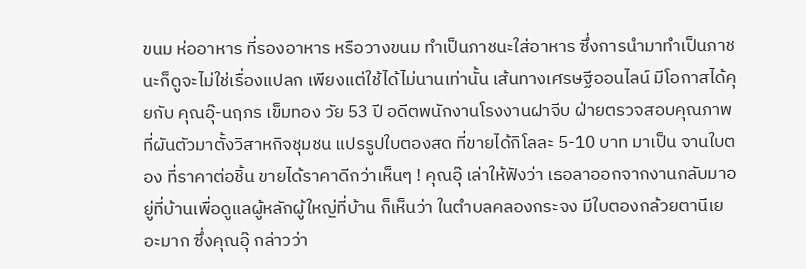ขนม ห่ออาหาร ที่รองอาหาร หรือวางขนม ทำเป็นภาชนะใส่อาหาร ซึ่งการนำมาทำเป็นภาชนะก็ดูจะไม่ใช่เรื่องแปลก เพียงแต่ใช้ได้ไม่นานเท่านั้น เส้นทางเศรษฐีออนไลน์ มีโอกาสได้คุยกับ คุณอุ๊-นฤภร เข็มทอง วัย 53 ปี อดีตพนักงานโรงงานฝาจีบ ฝ่ายตรวจสอบคุณภาพ ที่ผันตัวมาตั้งวิสาหกิจชุมชน แปรรูปใบตองสด ที่ขายได้กิโลละ 5-10 บาท มาเป็น จานใบตอง ที่ราคาต่อชิ้น ขายได้ราคาดีกว่าเห็นๆ ! คุณอุ๊ เล่าให้ฟังว่า เธอลาออกจากงานกลับมาอยู่ที่บ้านเพื่อดูแลผู้หลักผู้ใหญ่ที่บ้าน ก็เห็นว่า ในตำบลคลองกระจง มีใบตองกล้วยตานีเยอะมาก ซึ่งคุณอุ๊ กล่าวว่า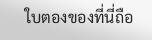ใบตองของที่นี่ถือ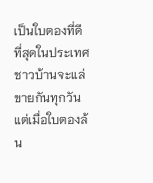เป็นใบตองที่ดีที่สุดในประเทศ ชาวบ้านจะแล่ขายกันทุกวัน แต่เมื่อใบตองล้น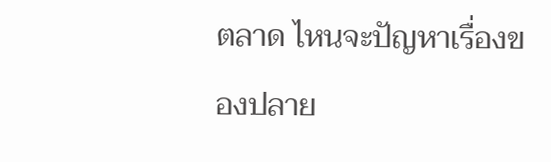ตลาด ไหนจะปัญหาเรื่องของปลาย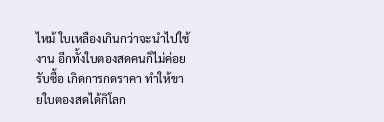ไหม้ ใบเหลืองเกินกว่าจะนำไปใช้งาน อีกทั้งใบตองสดคนก็ไม่ค่อยรับซื้อ เกิดการกดราคา ทำให้ขายใบตองสดได้กิโลก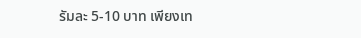รัมละ 5-10 บาท เพียงเท